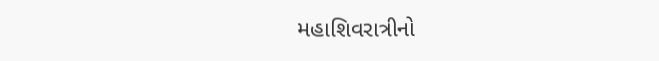મહાશિવરાત્રીનો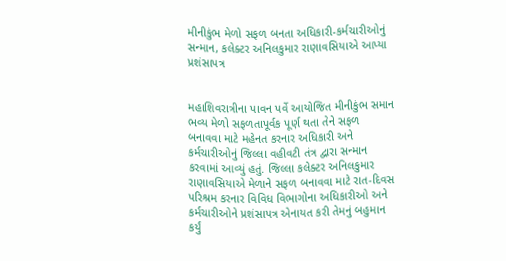મીનીકુંભ મેળો સફળ બનતા અધિકારી-કર્મચારીઓનું સન્માન, કલેક્ટર અનિલકુમાર રાણાવસિયાએ આપ્યા પ્રશંસાપત્ર


મહાશિવરાત્રીના પાવન પર્વે આયોજિત મીનીકુંભ સમાન ભવ્ય મેળો સફળતાપૂર્વક પૂર્ણ થતા તેને સફળ બનાવવા માટે મહેનત કરનાર અધિકારી અને કર્મચારીઓનું જિલ્લા વહીવટી તંત્ર દ્વારા સન્માન કરવામાં આવ્યું હતું. જિલ્લા કલેક્ટર અનિલકુમાર રાણાવસિયાએ મેળાને સફળ બનાવવા માટે રાત-દિવસ પરિશ્રમ કરનાર વિવિધ વિભાગોના અધિકારીઓ અને કર્મચારીઓને પ્રશંસાપત્ર એનાયત કરી તેમનું બહુમાન કર્યું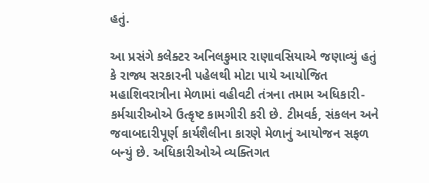હતું.

આ પ્રસંગે કલેક્ટર અનિલકુમાર રાણાવસિયાએ જણાવ્યું હતું કે રાજ્ય સરકારની પહેલથી મોટા પાયે આયોજિત મહાશિવરાત્રીના મેળામાં વહીવટી તંત્રના તમામ અધિકારી-કર્મચારીઓએ ઉત્કૃષ્ટ કામગીરી કરી છે. ટીમવર્ક, સંકલન અને જવાબદારીપૂર્ણ કાર્યશૈલીના કારણે મેળાનું આયોજન સફળ બન્યું છે. અધિકારીઓએ વ્યક્તિગત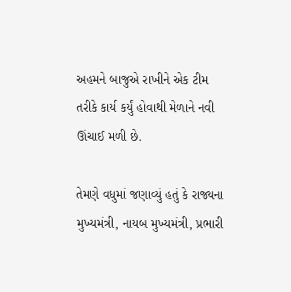અહમને બાજુએ રાખીને એક ટીમ તરીકે કાર્ય કર્યું હોવાથી મેળાને નવી ઊંચાઈ મળી છે.

તેમણે વધુમાં જણાવ્યું હતું કે રાજ્યના મુખ્યમંત્રી, નાયબ મુખ્યમંત્રી, પ્રભારી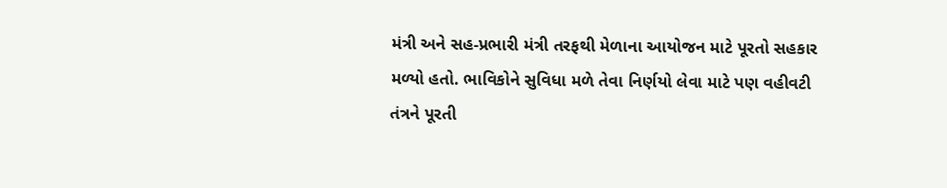મંત્રી અને સહ-પ્રભારી મંત્રી તરફથી મેળાના આયોજન માટે પૂરતો સહકાર મળ્યો હતો. ભાવિકોને સુવિધા મળે તેવા નિર્ણયો લેવા માટે પણ વહીવટી તંત્રને પૂરતી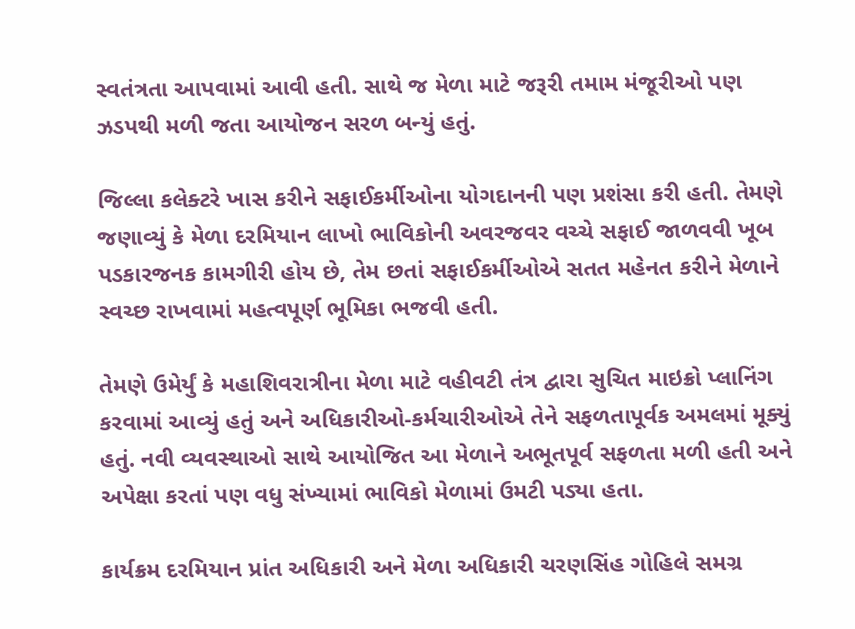સ્વતંત્રતા આપવામાં આવી હતી. સાથે જ મેળા માટે જરૂરી તમામ મંજૂરીઓ પણ ઝડપથી મળી જતા આયોજન સરળ બન્યું હતું.

જિલ્લા કલેક્ટરે ખાસ કરીને સફાઈકર્મીઓના યોગદાનની પણ પ્રશંસા કરી હતી. તેમણે જણાવ્યું કે મેળા દરમિયાન લાખો ભાવિકોની અવરજવર વચ્ચે સફાઈ જાળવવી ખૂબ પડકારજનક કામગીરી હોય છે, તેમ છતાં સફાઈકર્મીઓએ સતત મહેનત કરીને મેળાને સ્વચ્છ રાખવામાં મહત્વપૂર્ણ ભૂમિકા ભજવી હતી.

તેમણે ઉમેર્યું કે મહાશિવરાત્રીના મેળા માટે વહીવટી તંત્ર દ્વારા સુચિત માઇક્રો પ્લાનિંગ કરવામાં આવ્યું હતું અને અધિકારીઓ-કર્મચારીઓએ તેને સફળતાપૂર્વક અમલમાં મૂક્યું હતું. નવી વ્યવસ્થાઓ સાથે આયોજિત આ મેળાને અભૂતપૂર્વ સફળતા મળી હતી અને અપેક્ષા કરતાં પણ વધુ સંખ્યામાં ભાવિકો મેળામાં ઉમટી પડ્યા હતા.

કાર્યક્રમ દરમિયાન પ્રાંત અધિકારી અને મેળા અધિકારી ચરણસિંહ ગોહિલે સમગ્ર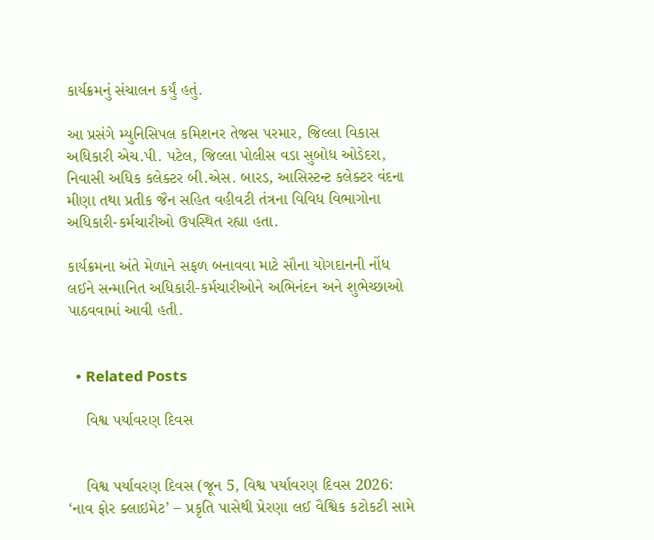કાર્યક્રમનું સંચાલન કર્યું હતું.

આ પ્રસંગે મ્યુનિસિપલ કમિશનર તેજસ પરમાર, જિલ્લા વિકાસ અધિકારી એચ.પી. પટેલ, જિલ્લા પોલીસ વડા સુબોધ ઓડેદરા, નિવાસી અધિક કલેક્ટર બી.એસ. બારડ, આસિસ્ટન્ટ કલેક્ટર વંદના મીણા તથા પ્રતીક જૈન સહિત વહીવટી તંત્રના વિવિધ વિભાગોના અધિકારી-કર્મચારીઓ ઉપસ્થિત રહ્યા હતા.

કાર્યક્રમના અંતે મેળાને સફળ બનાવવા માટે સૌના યોગદાનની નોંધ લઈને સન્માનિત અધિકારી-કર્મચારીઓને અભિનંદન અને શુભેચ્છાઓ પાઠવવામાં આવી હતી.


  • Related Posts

    વિશ્વ પર્યાવરણ દિવસ


    વિશ્વ પર્યાવરણ દિવસ (જૂન 5, વિશ્વ પર્યાવરણ દિવસ 2026: ‘નાવ ફોર ક્લાઇમેટ’ – પ્રકૃતિ પાસેથી પ્રેરણા લઈ વૈશ્વિક કટોકટી સામે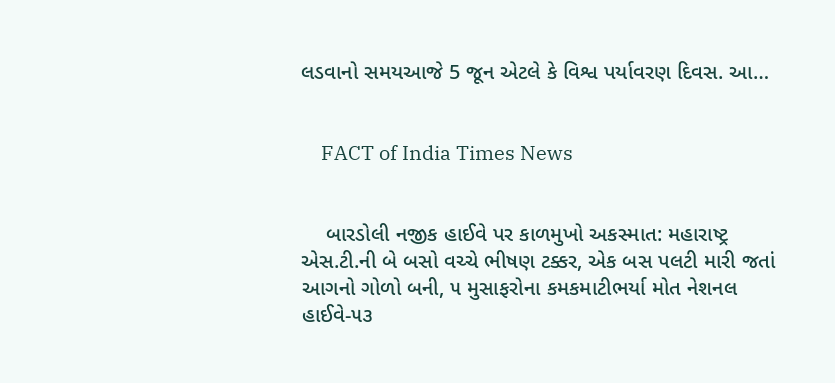લડવાનો સમયઆજે 5 જૂન એટલે કે વિશ્વ પર્યાવરણ દિવસ. આ…


    FACT of India Times News


    બારડોલી નજીક હાઈવે પર કાળમુખો અકસ્માત: મહારાષ્ટ્ર એસ.ટી.ની બે બસો વચ્ચે ભીષણ ટક્કર, એક બસ પલટી મારી જતાં આગનો ગોળો બની, ૫ મુસાફરોના કમકમાટીભર્યા મોત નેશનલ હાઈવે-૫૩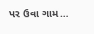પર ઉવા ગામ…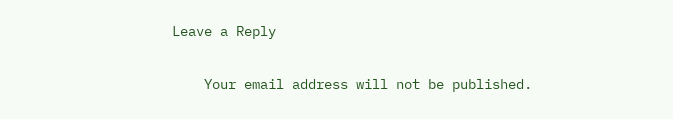Leave a Reply

    Your email address will not be published.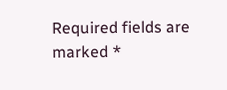Required fields are marked *